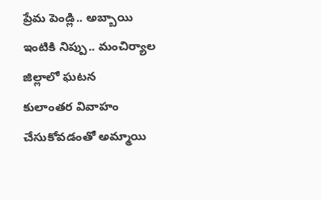ప్రేమ పెండ్లి.. అబ్బాయి ఇంటికి నిప్పు.. మంచిర్యాల జిల్లాలో ఘటన
కులాంతర వివాహం చేసుకోవడంతో అమ్మాయి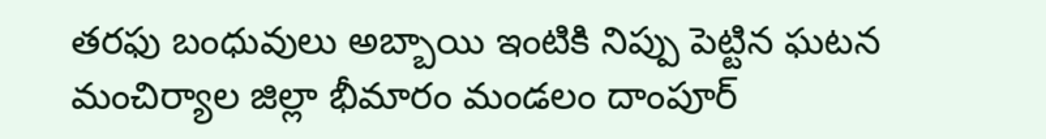తరఫు బంధువులు అబ్బాయి ఇంటికి నిప్పు పెట్టిన ఘటన మంచిర్యాల జిల్లా భీమారం మండలం దాంపూర్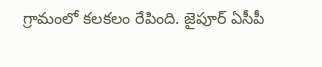గ్రామంలో కలకలం రేపింది. జైపూర్ ఏసీపీ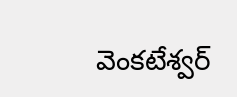వెంకటేశ్వర్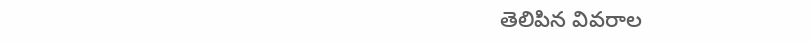తెలిపిన వివరాల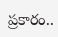ప్రకారం..